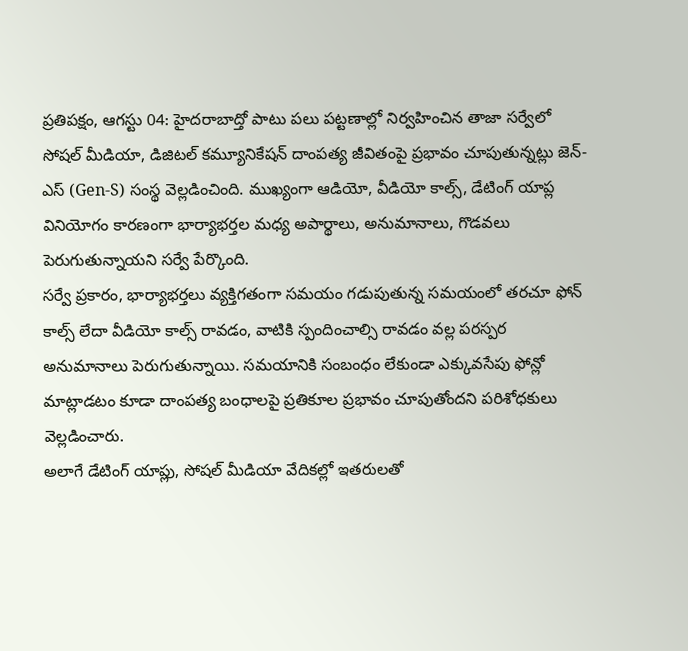ప్రతిపక్షం, ఆగస్టు 04: హైదరాబాద్తో పాటు పలు పట్టణాల్లో నిర్వహించిన తాజా సర్వేలో సోషల్ మీడియా, డిజిటల్ కమ్యూనికేషన్ దాంపత్య జీవితంపై ప్రభావం చూపుతున్నట్లు జెన్-ఎస్ (Gen-S) సంస్థ వెల్లడించింది. ముఖ్యంగా ఆడియో, వీడియో కాల్స్, డేటింగ్ యాప్ల వినియోగం కారణంగా భార్యాభర్తల మధ్య అపార్థాలు, అనుమానాలు, గొడవలు పెరుగుతున్నాయని సర్వే పేర్కొంది.
సర్వే ప్రకారం, భార్యాభర్తలు వ్యక్తిగతంగా సమయం గడుపుతున్న సమయంలో తరచూ ఫోన్ కాల్స్ లేదా వీడియో కాల్స్ రావడం, వాటికి స్పందించాల్సి రావడం వల్ల పరస్పర అనుమానాలు పెరుగుతున్నాయి. సమయానికి సంబంధం లేకుండా ఎక్కువసేపు ఫోన్లో మాట్లాడటం కూడా దాంపత్య బంధాలపై ప్రతికూల ప్రభావం చూపుతోందని పరిశోధకులు వెల్లడించారు.
అలాగే డేటింగ్ యాప్లు, సోషల్ మీడియా వేదికల్లో ఇతరులతో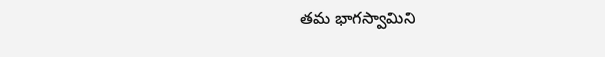తమ భాగస్వామిని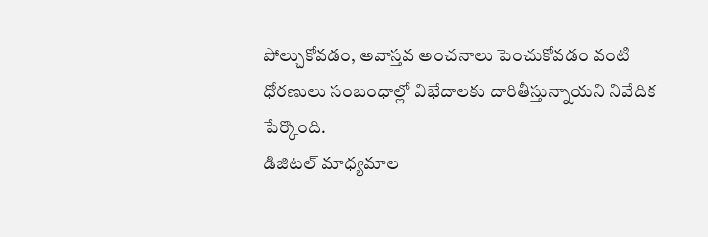పోల్చుకోవడం, అవాస్తవ అంచనాలు పెంచుకోవడం వంటి ధోరణులు సంబంధాల్లో విభేదాలకు దారితీస్తున్నాయని నివేదిక పేర్కొంది.
డిజిటల్ మాధ్యమాల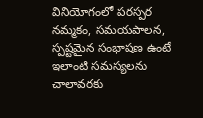వినియోగంలో పరస్పర నమ్మకం, సమయపాలన, స్పష్టమైన సంభాషణ ఉంటే ఇలాంటి సమస్యలను చాలావరకు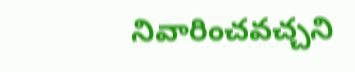నివారించవచ్చని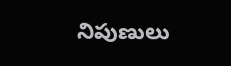నిపుణులు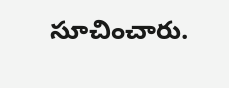సూచించారు.